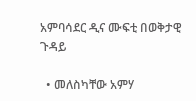አምባሳደር ዲና ሙፍቲ በወቅታዊ ጉዳይ

  • መለስካቸው አምሃ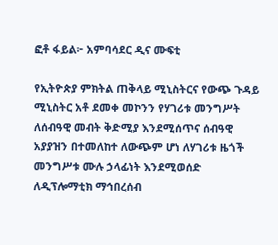ፎቶ ፋይል፦ አምባሳደር ዲና ሙፍቲ

የኢትዮጵያ ምክትል ጠቅላይ ሚኒስትርና የውጭ ጉዳይ ሚኒስትር አቶ ደመቀ መኮንን የሃገሪቱ መንግሥት ለሰብዓዊ መብት ቅድሚያ እንደሚሰጥና ሰብዓዊ አያያዝን በተመለከተ ለውጭም ሆነ ለሃገሪቱ ዜጎች መንግሥቱ ሙሉ ኃላፊነት እንደሚወሰድ ለዲፕሎማቲክ ማኅበረሰብ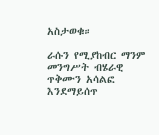አስታወቁ።

ራሱን የሚያከብር ማንም መንግሥት ብሄራዊ ጥቅሙን አሳልፎ እንደማይሰጥ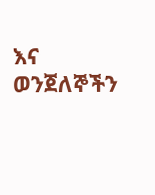እና ወንጀለኞችን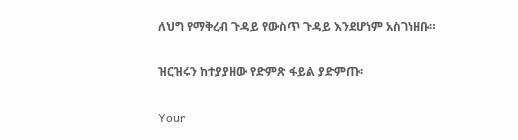ለህግ የማቅረብ ጉዳይ የውስጥ ጉዳይ እንደሆነም አስገነዘቡ።

ዝርዝሩን ከተያያዘው የድምጽ ፋይል ያድምጡ፡

Your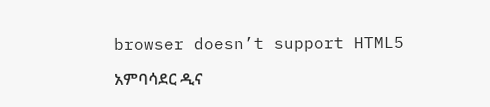browser doesn’t support HTML5

አምባሳደር ዲና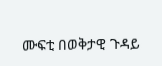ሙፍቲ በወቅታዊ ጉዳይ